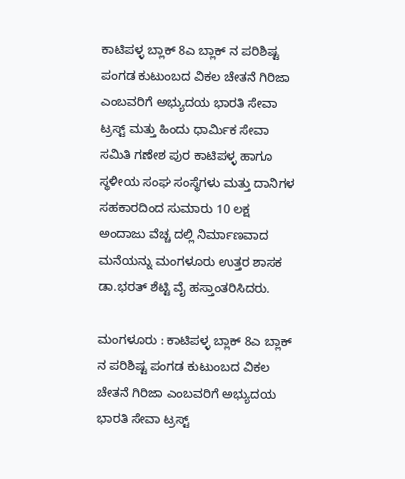ಕಾಟಿಪಳ್ಳ ಬ್ಲಾಕ್ 8ಎ ಬ್ಲಾಕ್ ನ ಪರಿಶಿಷ್ಟ ಪಂಗಡ ಕುಟುಂಬದ ವಿಕಲ ಚೇತನೆ ಗಿರಿಜಾ ಎಂಬವರಿಗೆ ಅಭ್ಯುದಯ ಭಾರತಿ ಸೇವಾ ಟ್ರಸ್ಟ್ ಮತ್ತು ಹಿಂದು ಧಾರ್ಮಿಕ ಸೇವಾ ಸಮಿತಿ ಗಣೇಶ ಪುರ ಕಾಟಿಪಳ್ಳ ಹಾಗೂ ಸ್ಥಳೀಯ ಸಂಘ ಸಂಸ್ಥೆಗಳು ಮತ್ತು ದಾನಿಗಳ ಸಹಕಾರದಿಂದ ಸುಮಾರು 10 ಲಕ್ಷ ಅಂದಾಜು ವೆಚ್ಚ ದಲ್ಲಿ ನಿರ್ಮಾಣವಾದ ಮನೆಯನ್ನು ಮಂಗಳೂರು ಉತ್ತರ ಶಾಸಕ ಡಾ.ಭರತ್ ಶೆಟ್ಟಿ ವೈ ಹಸ್ತಾಂತರಿಸಿದರು.

ಮಂಗಳೂರು : ಕಾಟಿಪಳ್ಳ ಬ್ಲಾಕ್ 8ಎ ಬ್ಲಾಕ್ ನ ಪರಿಶಿಷ್ಟ ಪಂಗಡ ಕುಟುಂಬದ ವಿಕಲ ಚೇತನೆ ಗಿರಿಜಾ ಎಂಬವರಿಗೆ ಅಭ್ಯುದಯ ಭಾರತಿ ಸೇವಾ ಟ್ರಸ್ಟ್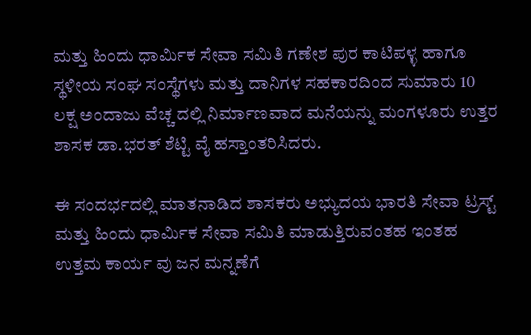ಮತ್ತು ಹಿಂದು ಧಾರ್ಮಿಕ ಸೇವಾ ಸಮಿತಿ ಗಣೇಶ ಪುರ ಕಾಟಿಪಳ್ಳ ಹಾಗೂ ಸ್ಥಳೀಯ ಸಂಘ ಸಂಸ್ಥೆಗಳು ಮತ್ತು ದಾನಿಗಳ ಸಹಕಾರದಿಂದ ಸುಮಾರು 10 ಲಕ್ಷ ಅಂದಾಜು ವೆಚ್ಚ ದಲ್ಲಿ ನಿರ್ಮಾಣವಾದ ಮನೆಯನ್ನು ಮಂಗಳೂರು ಉತ್ತರ ಶಾಸಕ ಡಾ.ಭರತ್ ಶೆಟ್ಟಿ ವೈ ಹಸ್ತಾಂತರಿಸಿದರು.

ಈ ಸಂದರ್ಭದಲ್ಲಿ ಮಾತನಾಡಿದ ಶಾಸಕರು ಅಭ್ಯುದಯ ಭಾರತಿ ಸೇವಾ ಟ್ರಸ್ಟ್ ಮತ್ತು ಹಿಂದು ಧಾರ್ಮಿಕ ಸೇವಾ ಸಮಿತಿ ಮಾಡುತ್ತಿರುವಂತಹ ಇಂತಹ ಉತ್ತಮ ಕಾರ್ಯ ವು ಜನ ಮನ್ನಣೆಗೆ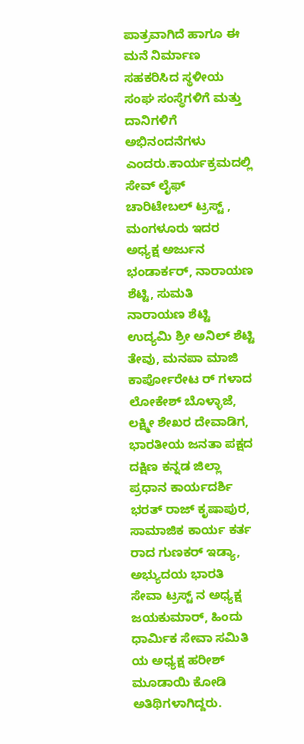ಪಾತ್ರವಾಗಿದೆ ಹಾಗೂ ಈ ಮನೆ ನಿರ್ಮಾಣ ಸಹಕರಿಸಿದ ಸ್ಥಳೀಯ ಸಂಘ ಸಂಸ್ಥೆಗಳಿಗೆ ಮತ್ತು ದಾನಿಗಳಿಗೆ ಅಭಿನಂದನೆಗಳು ಎಂದರು.ಕಾರ್ಯಕ್ರಮದಲ್ಲಿ ಸೇವ್ ಲೈಫ್ ಚಾರಿಟೇಬಲ್ ಟ್ರಸ್ಟ್ , ಮಂಗಳೂರು ಇದರ ಅಧ್ಯಕ್ಷ ಅರ್ಜುನ ಭಂಡಾರ್ಕರ್, ನಾರಾಯಣ ಶೆಟ್ಟಿ, ಸುಮತಿ ನಾರಾಯಣ ಶೆಟ್ಟಿ ಉದ್ಯಮಿ ಶ್ರೀ ಅನಿಲ್ ಶೆಟ್ಟಿ ತೇವು, ಮನಪಾ ಮಾಜಿ ಕಾರ್ಪೋರೇಟ ರ್ ಗಳಾದ ಲೋಕೇಶ್ ಬೊಳ್ಳಾಜೆ, ಲಕ್ಷ್ಮೀ ಶೇಖರ ದೇವಾಡಿಗ, ಭಾರತೀಯ ಜನತಾ ಪಕ್ಷದ ದಕ್ಷಿಣ ಕನ್ನಡ ಜಿಲ್ಲಾ ಪ್ರಧಾನ ಕಾರ್ಯದರ್ಶಿ ಭರತ್ ರಾಜ್ ಕೃಷಾಪುರ, ಸಾಮಾಜಿಕ ಕಾರ್ಯ ಕರ್ತ ರಾದ ಗುಣಕರ್ ಇಡ್ಯಾ, ಅಭ್ಯುದಯ ಭಾರತಿ ಸೇವಾ ಟ್ರಸ್ಟ್ ನ ಅಧ್ಯಕ್ಷ ಜಯಕುಮಾರ್, ಹಿಂದು ಧಾರ್ಮಿಕ ಸೇವಾ ಸಮಿತಿ ಯ ಅಧ್ಯಕ್ಷ ಹರೀಶ್ ಮೂಡಾಯಿ ಕೋಡಿ ಅತಿಥಿಗಳಾಗಿದ್ದರು.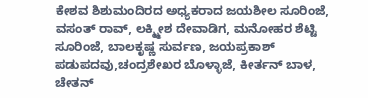ಕೇಶವ ಶಿಶುಮಂದಿರದ ಅಧ್ಯಕರಾದ ಜಯಶೀಲ ಸೂರಿಂಜೆ, ವಸಂತ್ ರಾವ್, ಲಕ್ಮ್ಮೀಶ ದೇವಾಡಿಗ, ಮನೋಹರ ಶೆಟ್ಟಿ ಸೂರಿಂಜೆ, ಬಾಲಕೃಷ್ಣ ಸುರ್ವಣ, ಜಯಪ್ರಕಾಶ್ ಪಡುಪದವು,ಚಂದ್ರಶೇಖರ ಬೊಳ್ಳಾಜೆ, ಕೀರ್ತನ್ ಬಾಳ, ಚೇತನ್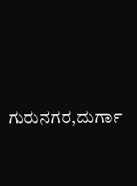ಗುರುನಗರ,ದುರ್ಗಾ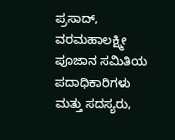ಪ್ರಸಾದ್, ವರಮಹಾಲಕ್ಷ್ಮೀ ಪೂಜಾನ ಸಮಿತಿಯ ಪದಾಧಿಕಾರಿಗಳು ಮತ್ತು ಸದಸ್ಯರು,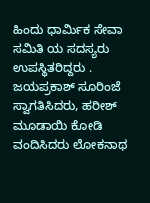ಹಿಂದು ಧಾರ್ಮಿಕ ಸೇವಾ ಸಮಿತಿ ಯ ಸದಸ್ಯರು ಉಪಸ್ಥಿತರಿದ್ದರು . ಜಯಪ್ರಕಾಶ್ ಸೂರಿಂಜೆ ಸ್ವಾಗತಿಸಿದರು, ಹರೀಶ್ ಮೂಡಾಯಿ ಕೋಡಿ ವಂದಿಸಿದರು ಲೋಕನಾಥ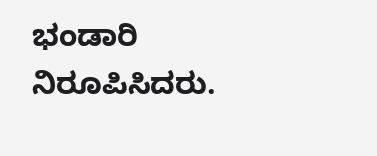ಭಂಡಾರಿ ನಿರೂಪಿಸಿದರು.